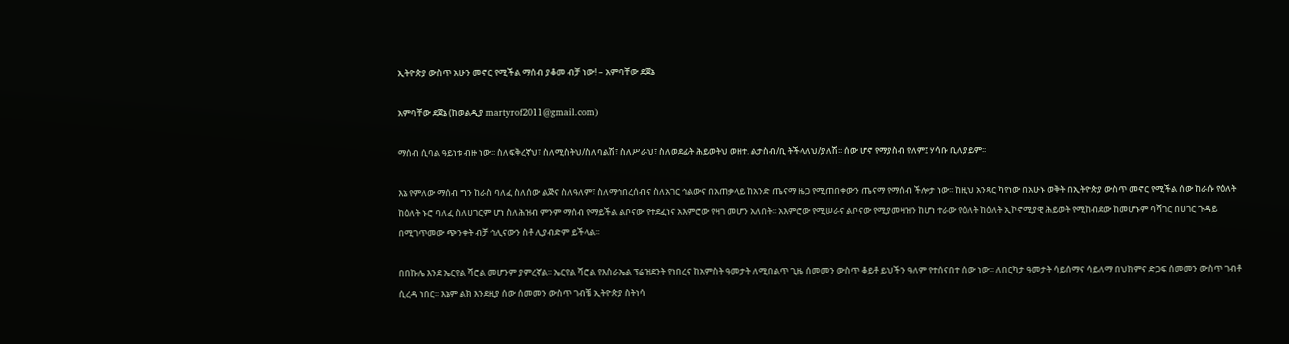ኢትዮጵያ ውስጥ አሁን መኖር የሚችል ማሰብ ያቆመ ብቻ ነው! – አምባቸው ደጀኔ

አምባቸው ደጀኔ (ከወልዲያ martyrof2011@gmail.com)

ማሰብ ሲባል ዓይነቱ ብዙ ነው፡፡ ስለፍቅረኛህ፣ ስለሚስትህ/ስለባልሽ፣ ስለሥራህ፣ ስለወደፊት ሕይወትህ ወዘተ. ልታስብ/ቢ ትችላለህ/ያለሽ፡፡ ሰው ሆኖ የማያስብ የለም፤ ሃሳቡ ቢለያይም፡፡

እኔ የምለው ማሰብ ግን ከራስ ባለፈ ስለሰው ልጅና ስለዓለም፣ ስለማኅበረሰብና ስለአገር ኅልውና በአጠቃላይ ከአንድ ጤናማ ዜጋ የሚጠበቀውን ጤናማ የማሰብ ችሎታ ነው፡፡ ከዚህ አንጻር ካየነው በአሁኑ ወቅት በኢትዮጵያ ውስጥ መኖር የሚችል ሰው ከራሱ የዕለት ከዕለት ኑሮ ባለፈ ስለሀገርም ሆነ ስለሕዝብ ምንም ማሰብ የማይችል ልቦናው የተደፈነና አእምሮው የዛገ መሆን አለበት፡፡ አእምሮው የሚሠራና ልቦናው የሚያመዛዝን ከሆነ ተራው የዕለት ከዕለት ኢኮኖሚያዊ ሕይወት የሚከብደው ከመሆኑም ባሻገር በሀገር ጉዳይ በሚገጥመው ጭንቀት ብቻ ኅሊናውን ስቶ ሊያብድም ይችላል፡፡

በበኩሌ እንደ ኤርየል ሻሮል መሆንም ያምረኛል፡፡ ኤርየል ሻሮል የእስራኤል ፕሬዝደንት የነበረና ከአምስት ዓመታት ለሚበልጥ ጊዜ ሰመመን ውስጥ ቆይቶ ይህችን ዓለም የተሰናበተ ሰው ነው፡፡ ለበርካታ ዓመታት ሳይሰማና ሳይለማ በህክምና ድጋፍ ሰመመን ውስጥ ገብቶ ሲረዳ ነበር፡፡ እኔም ልክ እንደዚያ ሰው ሰመመን ውስጥ ገብቼ ኢትዮጵያ ስትነሳ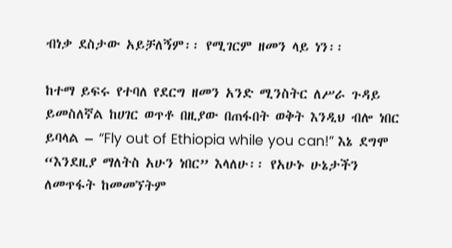ብነቃ ደስታው አይቻለኝም፡፡ የሚገርም ዘመን ላይ ነን፡፡

ከተማ ይፍሩ የተባለ የደርግ ዘመን አንድ ሚንስትር ለሥራ ጉዳይ ይመስለኛል ከሀገር ወጥቶ በዚያው በጠፋበት ወቅት እንዲህ ብሎ ነበር ይባላል – “Fly out of Ethiopia while you can!” እኔ ደግሞ “እንደዚያ ማለትስ አሁን ነበር” እላለሁ፡፡ የአሁኑ ሁኔታችን ለመጥፋት ከመመኘትም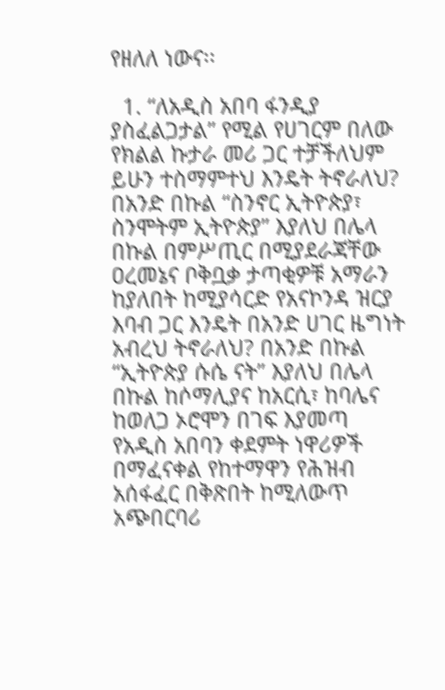የዘለለ ነውና፡፡

  1. “ለአዲስ አበባ ፋንዲያ ያስፈልጋታል” የሚል የሀገርም በለው የክልል ኩታራ መሪ ጋር ተቻችለህም ይሁን ተስማምተህ እንዴት ትኖራለህ? በአንድ በኩል “ስንኖር ኢትዮጵያ፣ ስንሞትም ኢትዮጵያ” እያለህ በሌላ በኩል በምሥጢር በሚያደራጃቸው ዐረመኔና ቦቅቧቃ ታጣቂዎቹ አማራን ከያለበት ከሚያሳርድ የአናኮንዳ ዝርያ እባብ ጋር እንዴት በአንድ ሀገር ዜግነት አብረህ ትኖራለህ? በአንድ በኩል “ኢትዮጵያ ሱሴ ናት” እያለህ በሌላ በኩል ከሶማሊያና ከአርሲ፣ ከባሌና ከወለጋ ኦሮሞን በገፍ እያመጣ የአዲስ አበባን ቀደምት ነዋሪዎች በማፈናቀል የከተማዋን የሕዝብ አሰፋፈር በቅጽበት ከሚለውጥ አጭበርባሪ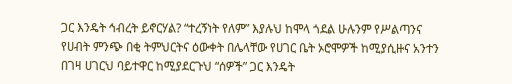ጋር እንዴት ኅብረት ይኖርሃል? “ተረኝነት የለም” እያሉህ ከሞላ ጎደል ሁሉንም የሥልጣንና የሀብት ምንጭ በቂ ትምህርትና ዕውቀት በሌላቸው የሀገር ቤት ኦሮሞዎች ከሚያሲዙና አንተን በገዛ ሀገርህ ባይተዋር ከሚያደርጉህ “ሰዎች” ጋር እንዴት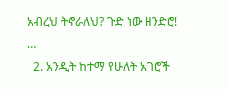አብረህ ትኖራለህ? ጉድ ነው ዘንድሮ! …
  2. አንዲት ከተማ የሁለት አገሮች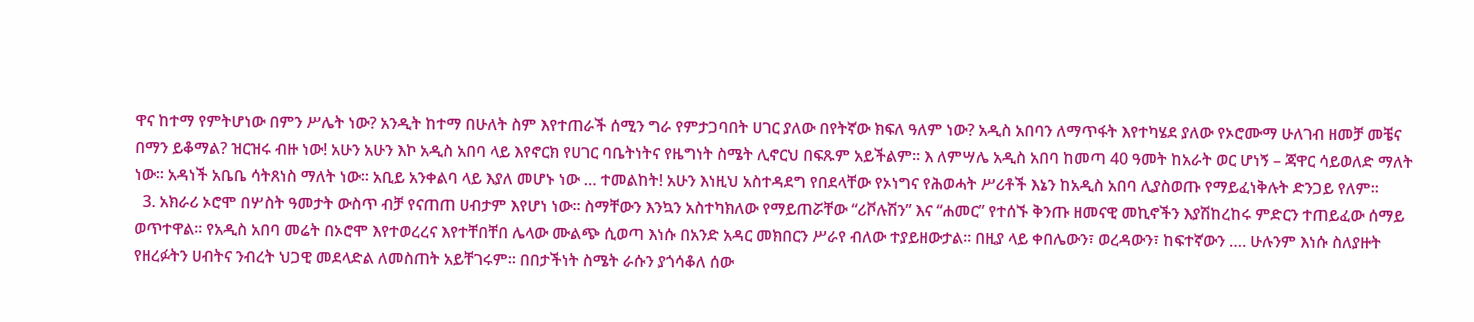ዋና ከተማ የምትሆነው በምን ሥሌት ነው? አንዲት ከተማ በሁለት ስም እየተጠራች ሰሚን ግራ የምታጋባበት ሀገር ያለው በየትኛው ክፍለ ዓለም ነው? አዲስ አበባን ለማጥፋት እየተካሄደ ያለው የኦሮሙማ ሁለገብ ዘመቻ መቼና በማን ይቆማል? ዝርዝሩ ብዙ ነው! አሁን አሁን እኮ አዲስ አበባ ላይ እየኖርክ የሀገር ባቤትነትና የዜግነት ስሜት ሊኖርህ በፍጹም አይችልም፡፡ እ ለምሣሌ አዲስ አበባ ከመጣ 40 ዓመት ከአራት ወር ሆነኝ – ጃዋር ሳይወለድ ማለት ነው፡፡ አዳነች አቤቤ ሳትጸነስ ማለት ነው፡፡ አቢይ አንቀልባ ላይ እያለ መሆኑ ነው … ተመልከት! አሁን እነዚህ አስተዳደግ የበደላቸው የኦነግና የሕወሓት ሥሪቶች እኔን ከአዲስ አበባ ሊያስወጡ የማይፈነቅሉት ድንጋይ የለም፡፡
  3. አክራሪ ኦሮሞ በሦስት ዓመታት ውስጥ ብቻ የናጠጠ ሀብታም እየሆነ ነው፡፡ ስማቸውን እንኳን አስተካክለው የማይጠሯቸው “ሪቮሉሽን” እና “ሐመር” የተሰኙ ቅንጡ ዘመናዊ መኪኖችን እያሽከረከሩ ምድርን ተጠይፈው ሰማይ ወጥተዋል፡፡ የአዲስ አበባ መሬት በኦሮሞ እየተወረረና እየተቸበቸበ ሌላው ሙልጭ ሲወጣ እነሱ በአንድ አዳር መክበርን ሥራየ ብለው ተያይዘውታል፡፡ በዚያ ላይ ቀበሌውን፣ ወረዳውን፣ ከፍተኛውን …. ሁሉንም እነሱ ስለያዙት የዘረፉትን ሀብትና ንብረት ህጋዊ መደላድል ለመስጠት አይቸገሩም፡፡ በበታችነት ስሜት ራሱን ያጎሳቆለ ሰው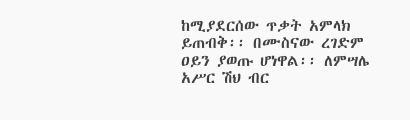ከሚያደርሰው ጥቃት አምላክ ይጠብቅ፡፡ በሙስናው ረገድም ዐይን ያወጡ ሆነዋል፡፡ ለምሣሌ አሥር ሽህ ብር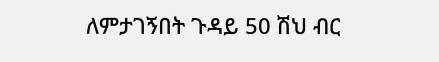ለምታገኝበት ጉዳይ 50 ሽህ ብር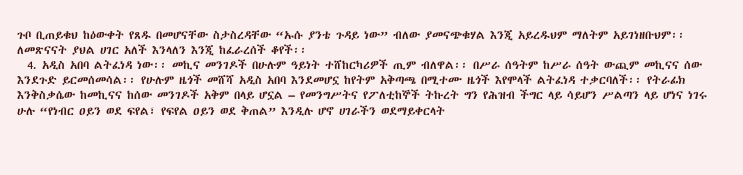ጉቦ ቢጠይቁህ ከዕውቀት የጸዱ በመሆናቸው ስታስረዳቸው “ኡሱ ያንቴ ጉዳይ ነው” ብለው ያመናጭቁሃል እንጂ አይረዱህም ማለትም አይገነዘቡህም፡፡ ለመጽናናት ያህል ሀገር አለች እንላለን እንጂ ከፈራረሰች ቆየች፡፡
  4. አዲስ አበባ ልትፈነዳ ነው፡፡ መኪና መንገዶች በሁሉም ዓይነት ተሸከርካሪዎች ጢም ብለዋል፡፡ በሥራ ሰዓትም ከሥራ ሰዓት ውጪም መኪናና ሰው እንደጉድ ይርመሰመሳል፡፡ የሁሉም ዜጎች መሸሻ አዲስ አበባ እንደመሆኗ ከየትም አቅጣጫ በሚተሙ ዜጎች እየሞላች ልትፈነዳ ተቃርባለች፡፡ የትራፊክ እንቅስቃሴው ከመኪናና ከሰው መንገዶች አቅም በላይ ሆኗል – የመንግሥትና የፖለቲከኞች ትኩረት ግን የሕዝብ ችግር ላይ ሳይሆን ሥልጣን ላይ ሆነና ነገሩ ሁሉ “የነብር ዐይን ወደ ፍየል፣ የፍየል ዐይን ወደ ቅጠል” እንዲሉ ሆኖ ሀገራችን ወደማይቀርላት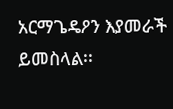አርማጌዴዖን እያመራች ይመስላል፡፡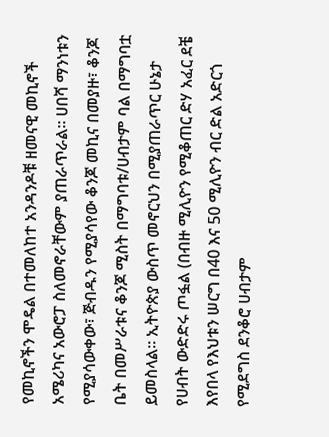የመኪኖችን ሞዴል በተመለከተ አንዳንዶቹ ዘመናዊ መኪኖች አሜሪካና አውሮፓ ስለመኖራቸውም ያጠራጥራል፡፡ ሀበሻ ማንነቱን የሚያሳውቀው፣ ጅብዱን የሚያሳየው ቆንጆ መኪና በመያዙ፣ ቆንጆ ቤት በመሥራቱና ቆንጆ ሚስት በማግባቱ/ሀብታም ባል በማግባቷ ይመስላል፡፡ ኢትዮጵያ ውስጥ መኖርህን በሚያጠራጥር ሁኔታ የሀብት ውድድሩ ጦፏል (በብዙ ሚሊዮን የሚቆጠር ድሃ አፈር ደቼ እየበላ የእህቱን ሠርግ በ40 እና 50 ሚሊዮን ብር ድል አድርጎ የሚደግስ ደንቆሮ ሀብታም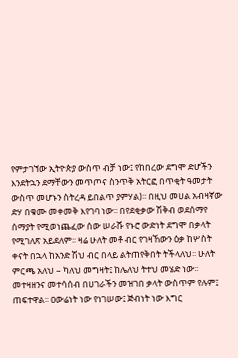የምታገኘው ኢትዮጵያ ውስጥ ብቻ ነው፤ የከበረው ደግሞ ድሆችን እንደትኋን ደማቸውን መጥጦና ስንጥቅ አትርፎ በጥቂት ዓመታት ውስጥ መሆኑን ስትረዳ ይበልጥ ያምሃል)፡፡ በዚህ መሀል አብዛኛው ድሃ በቁሙ መቀመቅ እየገባ ነው፡፡ በየደቂቃው ሽቅብ ወደሰማየ ሰማያት የሚወነጨፈው ሰው ሠራሹ የኑሮ ውድነት ደግሞ በቃላት የሚገለጽ አይደለም፡፡ ዛሬ ሁለት መቶ ብር የገዛኸውን ዕቃ ከሦስት ቀናት በኋላ ከአንድ ሽህ ብር በላይ ልትጠየቅበት ትችላለህ፡፡ ሁለት ምርጫ አለህ – ካለህ መግዛት፤ ከሌለህ ትተህ መሄድ ነው፡፡ መተዛዘንና መተሳሰብ በሀገራችን መዝገበ ቃላት ውስጥም የሉም፤ ጠፍተዋል፡፡ ዐውሬነት ነው የነገሠው፤ ጅብነት ነው እግር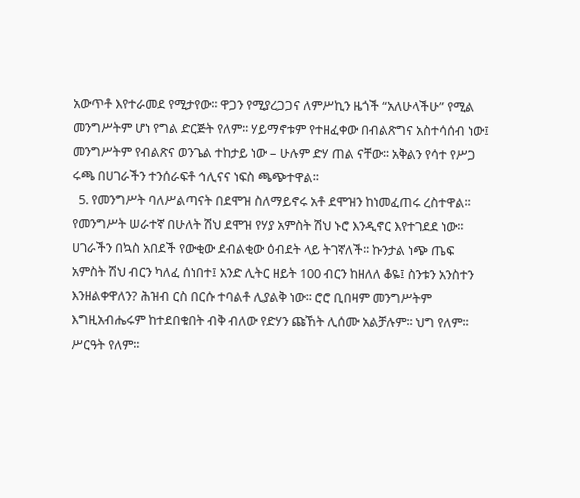አውጥቶ እየተራመደ የሚታየው፡፡ ዋጋን የሚያረጋጋና ለምሥኪን ዜጎች “አለሁላችሁ” የሚል መንግሥትም ሆነ የግል ድርጅት የለም፡፡ ሃይማኖቱም የተዘፈቀው በብልጽግና አስተሳሰብ ነው፤ መንግሥትም የብልጽና ወንጌል ተከታይ ነው – ሁሉም ድሃ ጠል ናቸው፡፡ አቅልን የሳተ የሥጋ ሩጫ በሀገራችን ተንሰራፍቶ ኅሊናና ነፍስ ጫጭተዋል፡፡
  5. የመንግሥት ባለሥልጣናት በደሞዝ ስለማይኖሩ አቶ ደሞዝን ከነመፈጠሩ ረስተዋል፡፡ የመንግሥት ሠራተኛ በሁለት ሽህ ደሞዝ የሃያ አምስት ሽህ ኑሮ እንዲኖር እየተገደደ ነው፡፡ ሀገራችን በኳስ አበደች የውቂው ደብልቂው ዕብደት ላይ ትገኛለች፡፡ ኩንታል ነጭ ጤፍ አምስት ሽህ ብርን ካለፈ ሰነበተ፤ አንድ ሊትር ዘይት 100 ብርን ከዘለለ ቆዬ፤ ስንቱን አንስተን እንዘልቀዋለን? ሕዝብ ርስ በርሱ ተባልቶ ሊያልቅ ነው፡፡ ሮሮ ቢበዛም መንግሥትም እግዚአብሔሩም ከተደበቁበት ብቅ ብለው የድሃን ጩኸት ሊሰሙ አልቻሉም፡፡ ህግ የለም፡፡ ሥርዓት የለም፡፡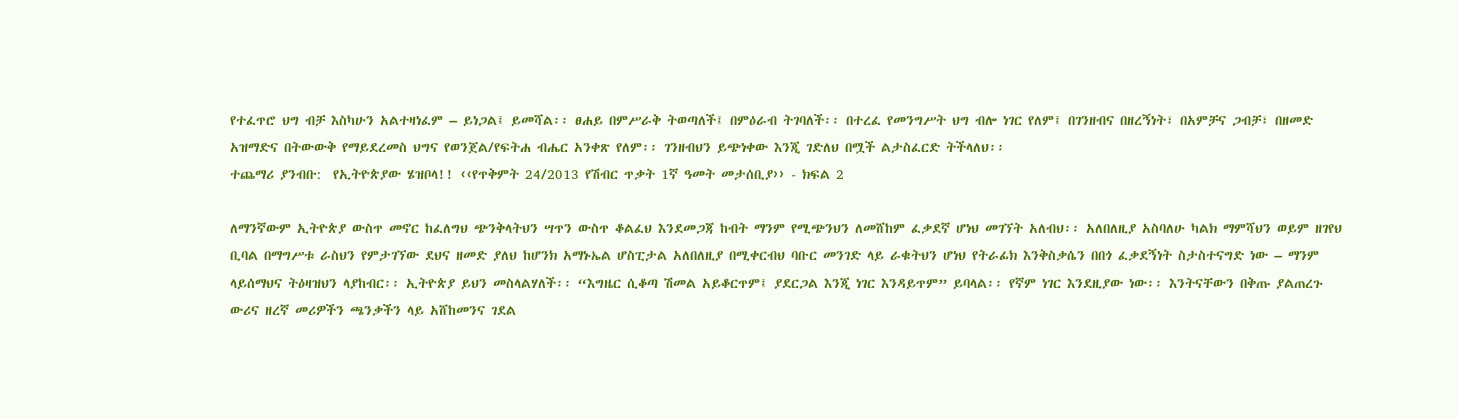የተፈጥሮ ህግ ብቻ እስካሁን አልተዛነፈም – ይነጋል፤ ይመሻል፡፡ ፀሐይ በምሥራቅ ትወጣለች፤ በምዕራብ ትገባለች፡፡ በተረፈ የመንግሥት ህግ ብሎ ነገር የለም፤ በገንዘብና በዘረኝነት፣ በአምቻና ጋብቻ፣ በዘመድ አዝማድና በትውውቅ የማይደረመስ ህግና የወንጀል/የፍትሐ ብሔር አንቀጽ የለም፡፡ ገንዘብህን ይጭነቀው እንጂ ገድለህ በሟች ልታስፈርድ ትችላለህ፡፡
ተጨማሪ ያንብቡ:  የኢትዮጵያው ሄዝቦላ!! ‹‹የጥቅምት 24/2013 የሽብር ጥቃት 1ኛ ዓመት መታሰቢያ›› - ክፍል 2

ለማንኛውም ኢትዮጵያ ውስጥ መኖር ከፈለግህ ጭንቅላትህን ሣጥን ውስጥ ቆልፈህ እንደመጋጃ ከብት ማንም የሚጭንህን ለመሸከም ፈቃደኛ ሆነህ መገኘት አለብህ፡፡ አለበለዚያ አስባለሁ ካልክ ማምሻህን ወይም ዘገየህ ቢባል በማግሥቱ ራስህን የምታገኘው ደህና ዘመድ ያለህ ከሆንክ አማኑኤል ሆስፒታል አለበለዚያ በሚቀርብህ ባቡር መንገድ ላይ ራቁትህን ሆነህ የትራፊክ እንቅስቃሴን በበጎ ፈቃደኝነት ስታስተናግድ ነው – ማንም ላይሰማህና ትዕዛዝህን ላያከብር፡፡ ኢትዮጵያ ይህን መስላልሃለች፡፡ “እግዜር ሲቆጣ ሽመል አይቆርጥም፤ ያደርጋል እንጂ ነገር እንዳይጥም” ይባላል፡፡ የኛም ነገር እንደዚያው ነው፡፡ እንትናቸውን በቅጡ ያልጠረጉ ውሪና ዘረኛ መሪዎችን ጫንቃችን ላይ አሸከመንና ገደል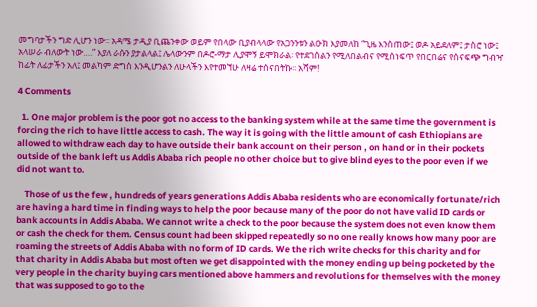መግባታችን ግድ ሊሆን ነው፡፡ አዳሜ ታዲያ ቢጨንቀው ወይም የበላው ቢያብላላው የአጋንንቱን ልዑክ እያመለከ “ጊዜ እንስጠው፤ ወዶ አይደለም፤ ታስሮ ነው፤ አላሠራ ብለውት ነው….” እያለ ራሱን ያታልላል፤ ሌላውንም በዶሮ-ማታ ሊያሞኝ ይሞክራል፡ የተደገሰልን የሚለበልብና የሚሰነፍጥ የበርበሬና የሰናፍጭ ግብዣ ከፊት ለፊታችን አለ፤ መልካም ድግስ እንዲሆንልን ለሁላችን እየተመኘሁ ለዛሬ ተሰናበትኩ፡፡ አሻም!

4 Comments

  1. One major problem is the poor got no access to the banking system while at the same time the government is forcing the rich to have little access to cash. The way it is going with the little amount of cash Ethiopians are allowed to withdraw each day to have outside their bank account on their person , on hand or in their pockets outside of the bank left us Addis Ababa rich people no other choice but to give blind eyes to the poor even if we did not want to.

    Those of us the few , hundreds of years generations Addis Ababa residents who are economically fortunate/rich are having a hard time in finding ways to help the poor because many of the poor do not have valid ID cards or bank accounts in Addis Ababa. We cannot write a check to the poor because the system does not even know them or cash the check for them. Census count had been skipped repeatedly so no one really knows how many poor are roaming the streets of Addis Ababa with no form of ID cards. We the rich write checks for this charity and for that charity in Addis Ababa but most often we get disappointed with the money ending up being pocketed by the very people in the charity buying cars mentioned above hammers and revolutions for themselves with the money that was supposed to go to the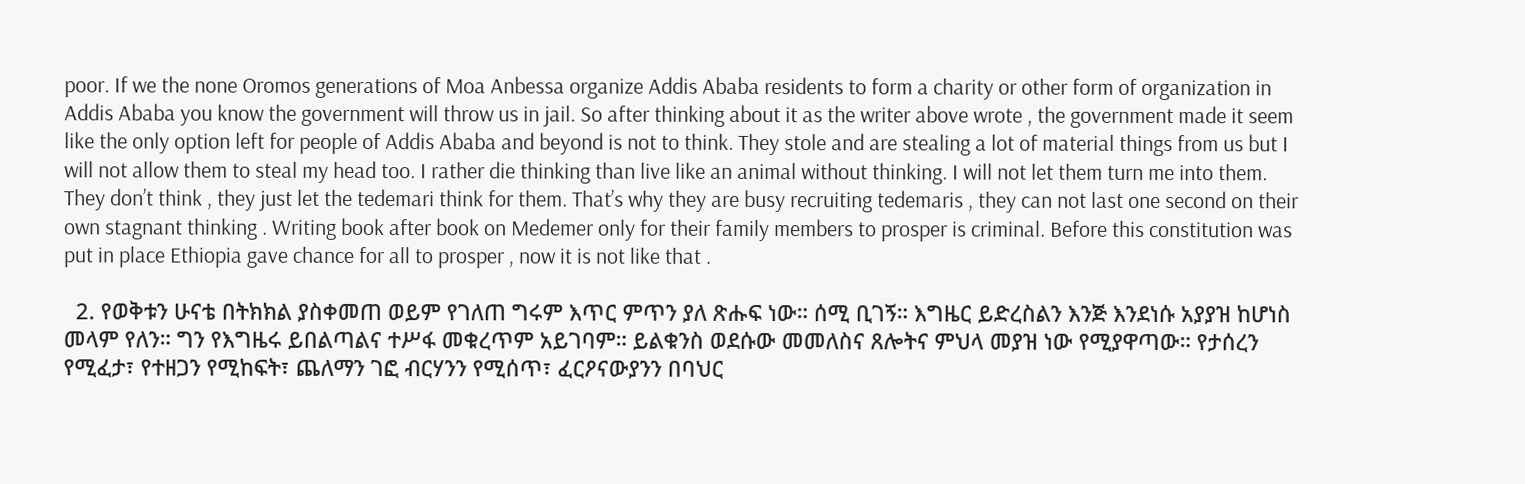poor. If we the none Oromos generations of Moa Anbessa organize Addis Ababa residents to form a charity or other form of organization in Addis Ababa you know the government will throw us in jail. So after thinking about it as the writer above wrote , the government made it seem like the only option left for people of Addis Ababa and beyond is not to think. They stole and are stealing a lot of material things from us but I will not allow them to steal my head too. I rather die thinking than live like an animal without thinking. I will not let them turn me into them. They don’t think , they just let the tedemari think for them. That’s why they are busy recruiting tedemaris , they can not last one second on their own stagnant thinking . Writing book after book on Medemer only for their family members to prosper is criminal. Before this constitution was put in place Ethiopia gave chance for all to prosper , now it is not like that .

  2. የወቅቱን ሁናቴ በትክክል ያስቀመጠ ወይም የገለጠ ግሩም እጥር ምጥን ያለ ጽሑፍ ነው። ሰሚ ቢገኝ። እግዜር ይድረስልን እንጅ እንደነሱ አያያዝ ከሆነስ መላም የለን። ግን የእግዜሩ ይበልጣልና ተሥፋ መቁረጥም አይገባም። ይልቁንስ ወደሱው መመለስና ጸሎትና ምህላ መያዝ ነው የሚያዋጣው። የታሰረን የሚፈታ፣ የተዘጋን የሚከፍት፣ ጨለማን ገፎ ብርሃንን የሚሰጥ፣ ፈርዖናውያንን በባህር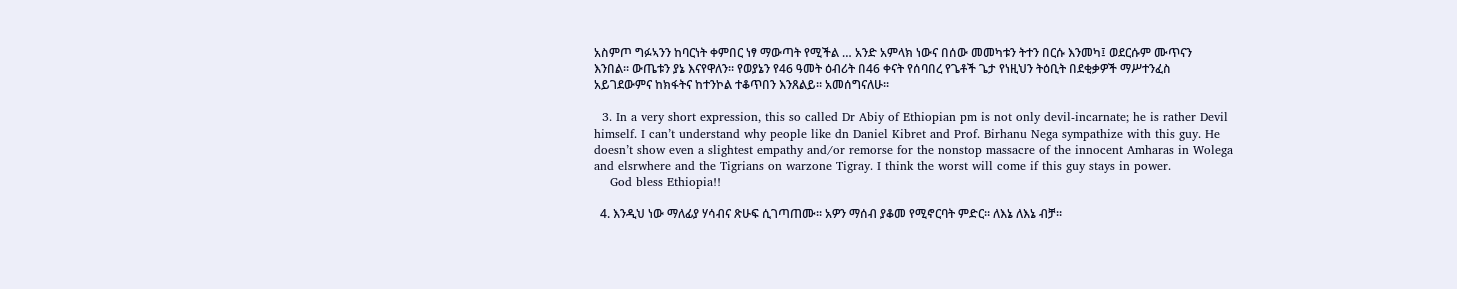አስምጦ ግፉኣንን ከባርነት ቀምበር ነፃ ማውጣት የሚችል … አንድ አምላክ ነውና በሰው መመካቱን ትተን በርሱ እንመካ፤ ወደርሱም ሙጥናን እንበል። ውጤቱን ያኔ እናየዋለን። የወያኔን የ46 ዓመት ዕብሪት በ46 ቀናት የሰባበረ የጌቶች ጌታ የነዚህን ትዕቢት በደቂቃዎች ማሥተንፈስ አይገደውምና ከክፋትና ከተንኮል ተቆጥበን እንጸልይ። አመሰግናለሁ።

  3. In a very short expression, this so called Dr Abiy of Ethiopian pm is not only devil-incarnate; he is rather Devil himself. I can’t understand why people like dn Daniel Kibret and Prof. Birhanu Nega sympathize with this guy. He doesn’t show even a slightest empathy and/or remorse for the nonstop massacre of the innocent Amharas in Wolega and elsrwhere and the Tigrians on warzone Tigray. I think the worst will come if this guy stays in power.
    God bless Ethiopia!!

  4. እንዲህ ነው ማለፊያ ሃሳብና ጽሁፍ ሲገጣጠሙ። አዎን ማሰብ ያቆመ የሚኖርባት ምድር። ለእኔ ለእኔ ብቻ።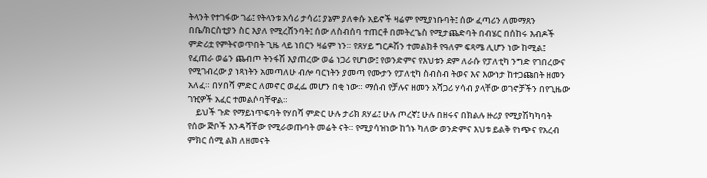ትላንት የተገፋው ገፊ፤ የትላንቱ አሳሪ ታሳሪ፤ ያኔም ያለቀሱ አይኖች ዛሬም የሚያነቡባት፤ ሰው ፈጣሪን ለመማጸን በቤ/ክርስቲያን ስር እያለ የሚረሸንባት፤ ሰው ለስብሰባ ተጠርቶ በመትረጌስ የሚታጨድባት በብሄር በሰከሩ እብዶች ምድሪቷ የምትናወጥበት ጊዜ ላይ ነበርን ዛሬም ነን። የጸሃይ ግርዶሽን ተመልክቶ የዓለም ፍጻሜ ሊሆን ነው ከሚል፤ የፈጠራ ወሬን ጨብጦ ትንፋሽ እያጠረው ወሬ ነጋሪ የሆነው፤ የወንድምና የእህቱን ደም ለራሱ የፓለቲካ ንግድ የገበረውና የሚገብረው ያ ነጻነትን አመጣለሁ ብሎ ባርነትን ያመጣ የሙታን የፓለቲካ ስብስብ ትወና እና እውነታ ከተጋጩበት ዘመን አለፈ። በሃበሻ ምድር ለመኖር ወፈፌ መሆን በቂ ነው። ማሰብ የቻሉና ዘመን አሻጋሪ ሃሳብ ያላቸው ወገኖቻችን በየጊዜው ገዢዎች አፈር ተመልሶባቸዋል።
    ይህች ጉድ የማይነጥፍባት የሃበሻ ምድር ሁሉ ታሪክ ጸሃፊ፤ ሁሉ ጦረኛ፤ ሁሉ በዘሩና በክልሉ ዙሪያ የሚያሽካካባት የሰው ጅቦች እንዳሻቸው የሚራወጡባት መሬት ናት። የሚያሳዝነው ከጎኑ ካለው ወንድምና እህቱ ይልቅ የነጭና የአረብ ምክር ሰሚ ልክ ለዘመናት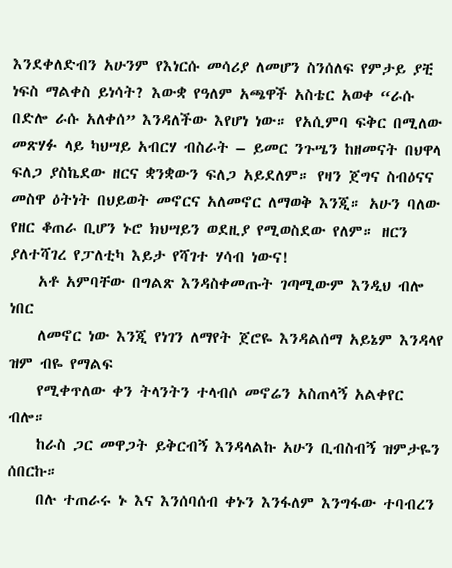እንደቀለድብን አሁንም የእነርሱ መሳሪያ ለመሆን ስንሰለፍ የምታይ ያቺ ነፍስ ማልቀስ ይነሳት? እውቋ የዓለም አጫዋች አስቴር አወቀ “ራሱ በድሎ ራሱ አለቀሰ” እንዳለችው እየሆነ ነው። የአሲምባ ፍቅር በሚለው መጽሃፉ ላይ ካህሣይ አብርሃ ብስራት – ይመር ንጉሤን ከዘመናት በህዋላ ፍለጋ ያስኬደው ዘርና ቋንቋውን ፍለጋ አይደለም። የዛን ጀግና ስብዕናና መስዋ ዕትነት በህይወት መኖርና አለመኖር ለማወቅ እንጂ። አሁን ባለው የዘር ቆጠራ ቢሆን ኑሮ ክህሣይን ወደዚያ የሚወስደው የለም። ዘርን ያለተሻገረ የፓለቲካ እይታ የሻገተ ሃሳብ ነውና!
    አቶ አምባቸው በግልጽ እንዳስቀመጡት ገጣሚውም እንዲህ ብሎ ነበር
    ለመኖር ነው እንጂ የነገን ለማየት ጀሮዬ እንዳልሰማ አይኔም እንዳላየ ዝም ብዬ የማልፍ
    የሚቀጥለው ቀን ትላንትን ተላብሶ መኖሬን አስጠላኝ አልቀየር ብሎ።
    ከራስ ጋር መዋጋት ይቅርብኝ እንዳላልኩ አሁን ቢብስብኝ ዝምታዬን ሰበርኩ።
    በሉ ተጠራሩ ኑ እና እንሰባሰብ ቀኑን እንፋለም እንግፋው ተባብረን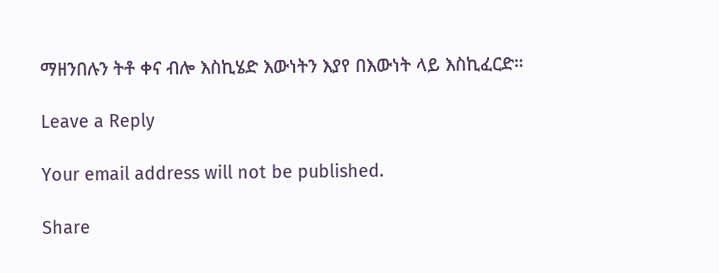ማዘንበሉን ትቶ ቀና ብሎ እስኪሄድ እውነትን እያየ በእውነት ላይ እስኪፈርድ።

Leave a Reply

Your email address will not be published.

Share